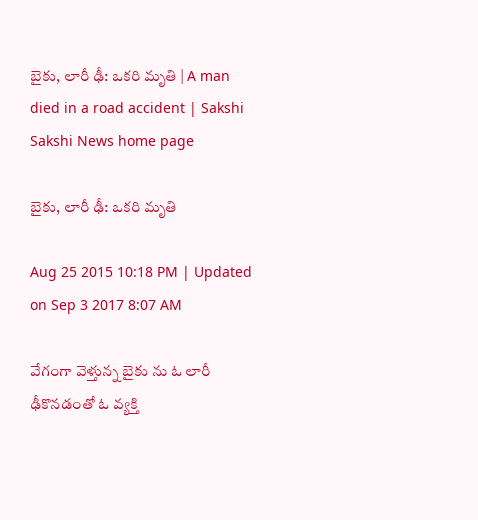బైకు, లారీ ఢీ: ఒకరి మృతి | A man died in a road accident | Sakshi
Sakshi News home page

బైకు, లారీ ఢీ: ఒకరి మృతి

Aug 25 2015 10:18 PM | Updated on Sep 3 2017 8:07 AM

వేగంగా వెళ్తున్న బైకు ను ఓ లారీ ఢీకొనడంతో ఓ వ్యక్తి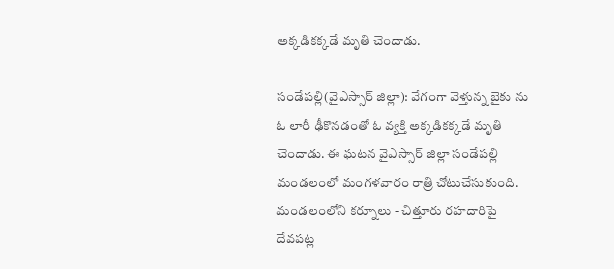అక్కడికక్కడే మృతి చెందాడు.

సండేపల్లి(వైఎస్సార్ జిల్లా): వేగంగా వెళ్తున్న బైకు ను ఓ లారీ ఢీకొనడంతో ఓ వ్యక్తి అక్కడికక్కడే మృతి చెందాడు. ఈ ఘటన వైఎస్సార్ జిల్లా సండేపల్లి మండలంలో మంగళవారం రాత్రి చోటుచేసుకుంది. మండలంలోని కర్నూలు - చిత్తూరు రహదారిపై దేవపట్ల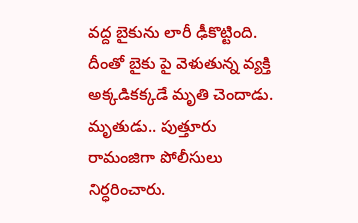వద్ద బైకును లారీ ఢీకొట్టింది. దీంతో బైకు పై వెళుతున్న వ్యక్తి అక్కడికక్కడే మృతి చెందాడు. మృతుడు.. పుత్తూరు రామంజిగా పోలీసులు నిర్ధరించారు.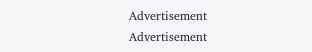Advertisement
Advertisement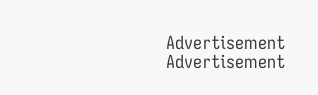Advertisement
Advertisement